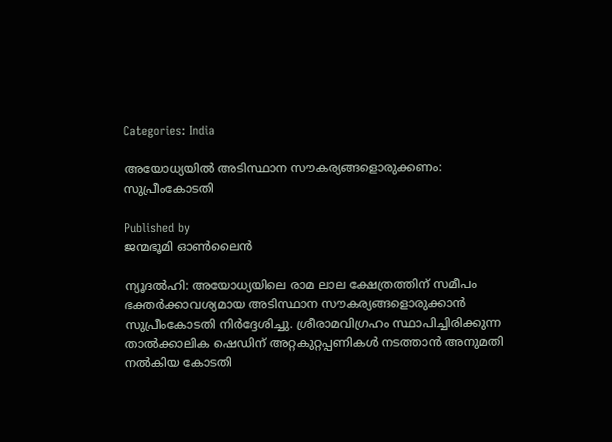Categories: India

അയോധ്യയില്‍ അടിസ്ഥാന സൗകര്യങ്ങളൊരുക്കണം: സുപ്രീംകോടതി

Published by
ജന്മഭൂമി ഓണ്‍ലൈന്‍

ന്യൂദല്‍ഹി: അയോധ്യയിലെ രാമ ലാല ക്ഷേത്രത്തിന് സമീപം ഭക്തര്‍ക്കാവശ്യമായ അടിസ്ഥാന സൗകര്യങ്ങളൊരുക്കാന്‍ സുപ്രീംകോടതി നിര്‍ദ്ദേശിച്ചു. ശ്രീരാമവിഗ്രഹം സ്ഥാപിച്ചിരിക്കുന്ന താല്‍ക്കാലിക ഷെഡിന് അറ്റകുറ്റപ്പണികള്‍ നടത്താന്‍ അനുമതി നല്‍കിയ കോടതി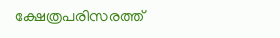ക്ഷേത്രപരിസരത്ത്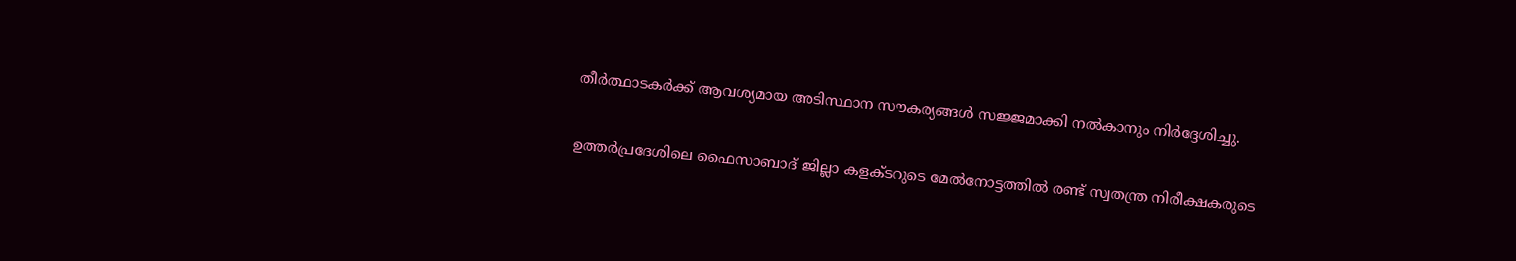തീര്‍ത്ഥാടകര്‍ക്ക് ആവശ്യമായ അടിസ്ഥാന സൗകര്യങ്ങള്‍ സജ്ജമാക്കി നല്‍കാനും നിര്‍ദ്ദേശിച്ചു.

ഉത്തര്‍പ്രദേശിലെ ഫൈസാബാദ് ജില്ലാ കളക്ടറുടെ മേല്‍നോട്ടത്തില്‍ രണ്ട് സ്വതന്ത്ര നിരീക്ഷകരുടെ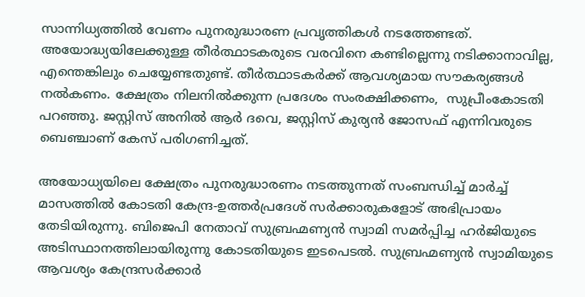സാന്നിധ്യത്തില്‍ വേണം പുനരുദ്ധാരണ പ്രവൃത്തികള്‍ നടത്തേണ്ടത്. അയോദ്ധ്യയിലേക്കുള്ള തീര്‍ത്ഥാടകരുടെ വരവിനെ കണ്ടില്ലെന്നു നടിക്കാനാവില്ല, എന്തെങ്കിലും ചെയ്യേണ്ടതുണ്ട്. തീര്‍ത്ഥാടകര്‍ക്ക് ആവശ്യമായ സൗകര്യങ്ങള്‍ നല്‍കണം. ക്ഷേത്രം നിലനില്‍ക്കുന്ന പ്രദേശം സംരക്ഷിക്കണം,  സുപ്രീംകോടതി പറഞ്ഞു. ജസ്റ്റിസ് അനില്‍ ആര്‍ ദവെ, ജസ്റ്റിസ് കുര്യന്‍ ജോസഫ് എന്നിവരുടെ ബെഞ്ചാണ് കേസ് പരിഗണിച്ചത്.

അയോധ്യയിലെ ക്ഷേത്രം പുനരുദ്ധാരണം നടത്തുന്നത് സംബന്ധിച്ച് മാര്‍ച്ച് മാസത്തില്‍ കോടതി കേന്ദ്ര-ഉത്തര്‍പ്രദേശ് സര്‍ക്കാരുകളോട് അഭിപ്രായം തേടിയിരുന്നു. ബിജെപി നേതാവ് സുബ്രഹ്മണ്യന്‍ സ്വാമി സമര്‍പ്പിച്ച ഹര്‍ജിയുടെ അടിസ്ഥാനത്തിലായിരുന്നു കോടതിയുടെ ഇടപെടല്‍. സുബ്രഹ്മണ്യന്‍ സ്വാമിയുടെ ആവശ്യം കേന്ദ്രസര്‍ക്കാര്‍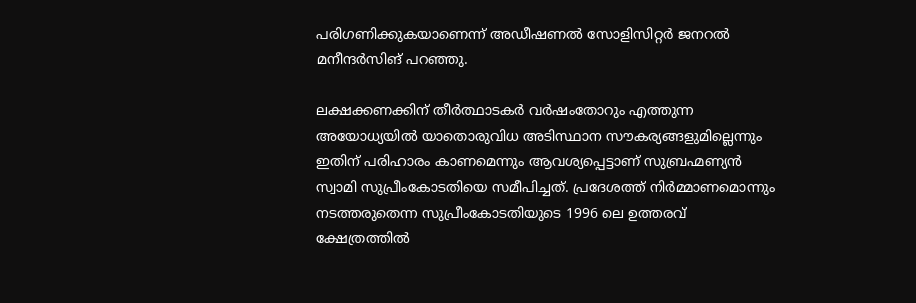പരിഗണിക്കുകയാണെന്ന് അഡീഷണല്‍ സോളിസിറ്റര്‍ ജനറല്‍ മനീന്ദര്‍സിങ് പറഞ്ഞു.

ലക്ഷക്കണക്കിന് തീര്‍ത്ഥാടകര്‍ വര്‍ഷംതോറും എത്തുന്ന അയോധ്യയില്‍ യാതൊരുവിധ അടിസ്ഥാന സൗകര്യങ്ങളുമില്ലെന്നും ഇതിന് പരിഹാരം കാണമെന്നും ആവശ്യപ്പെട്ടാണ് സുബ്രഹ്മണ്യന്‍ സ്വാമി സുപ്രീംകോടതിയെ സമീപിച്ചത്. പ്രദേശത്ത് നിര്‍മ്മാണമൊന്നും നടത്തരുതെന്ന സുപ്രീംകോടതിയുടെ 1996 ലെ ഉത്തരവ് ക്ഷേത്രത്തില്‍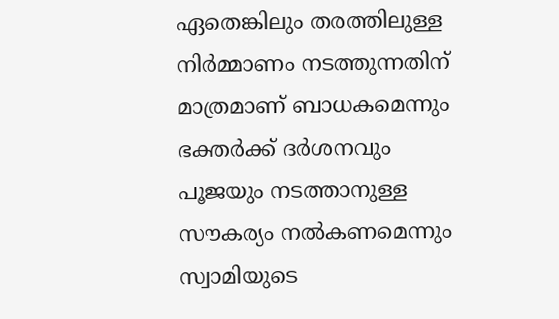ഏതെങ്കിലും തരത്തിലുള്ള നിര്‍മ്മാണം നടത്തുന്നതിന് മാത്രമാണ് ബാധകമെന്നും ഭക്തര്‍ക്ക് ദര്‍ശനവും പൂജയും നടത്താനുള്ള സൗകര്യം നല്‍കണമെന്നും സ്വാമിയുടെ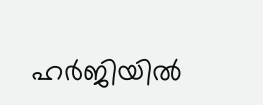ഹര്‍ജിയില്‍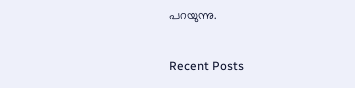പറയുന്നു.

Recent Posts